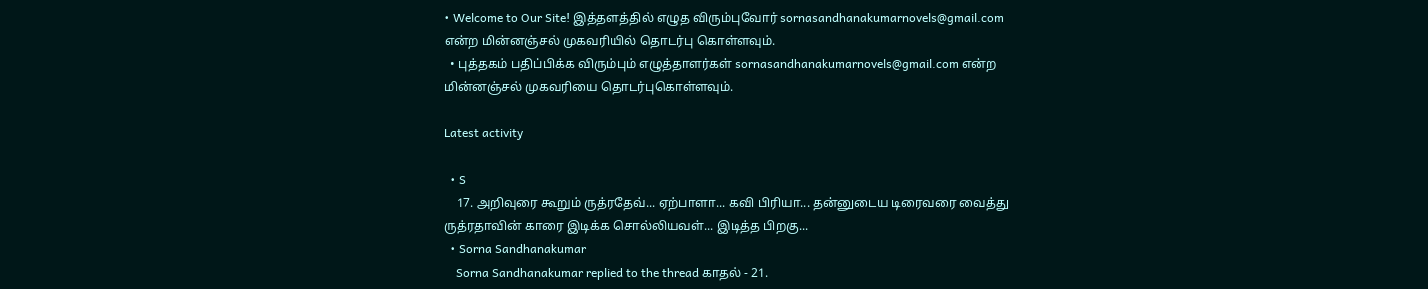• Welcome to Our Site! இத்தளத்தில் எழுத விரும்புவோர் sornasandhanakumarnovels@gmail.com என்ற மின்னஞ்சல் முகவரியில் தொடர்பு கொள்ளவும்.
  • புத்தகம் பதிப்பிக்க விரும்பும் எழுத்தாளர்கள் sornasandhanakumarnovels@gmail.com என்ற மின்னஞ்சல் முகவரியை தொடர்புகொள்ளவும்.

Latest activity

  • S
    17. அறிவுரை கூறும் ருத்ரதேவ்... ஏற்பாளா... கவி பிரியா... தன்னுடைய டிரைவரை வைத்து ருத்ரதாவின் காரை இடிக்க சொல்லியவள்... இடித்த பிறகு...
  • Sorna Sandhanakumar
    Sorna Sandhanakumar replied to the thread காதல் - 21.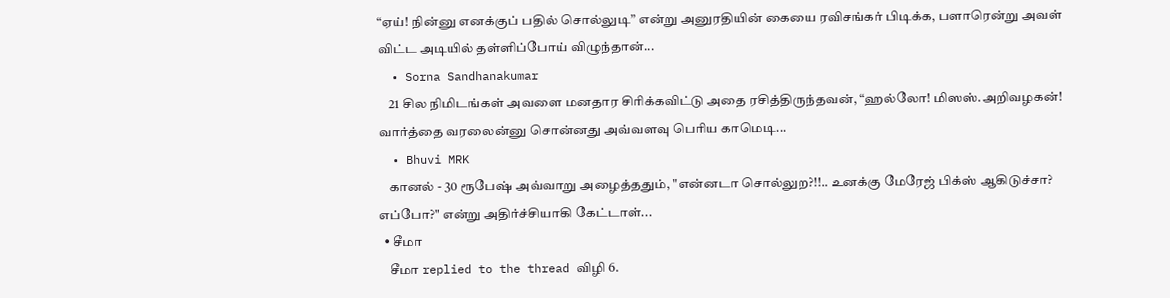“ஏய்! நின்னு எனக்குப் பதில் சொல்லுடி” என்று அனுரதியின் கையை ரவிசங்கர் பிடிக்க, பளாரென்று அவள் விட்ட அடியில் தள்ளிப்போய் விழுந்தான்...
  • Sorna Sandhanakumar
    21 சில நிமிடங்கள் அவளை மனதார சிரிக்கவிட்டு அதை ரசித்திருந்தவன், “ஹல்லோ! மிஸஸ்.அறிவழகன்! வார்த்தை வரலைன்னு சொன்னது அவ்வளவு பெரிய காமெடி...
  • Bhuvi MRK
    கானல் - 30 ரூபேஷ் அவ்வாறு அழைத்ததும், "என்னடா சொல்லுற?!!.. உனக்கு மேரேஜ் பிக்ஸ் ஆகிடுச்சா? எப்போ?" என்று அதிர்ச்சியாகி கேட்டாள்...
  • சீமா
    சீமா replied to the thread விழி 6.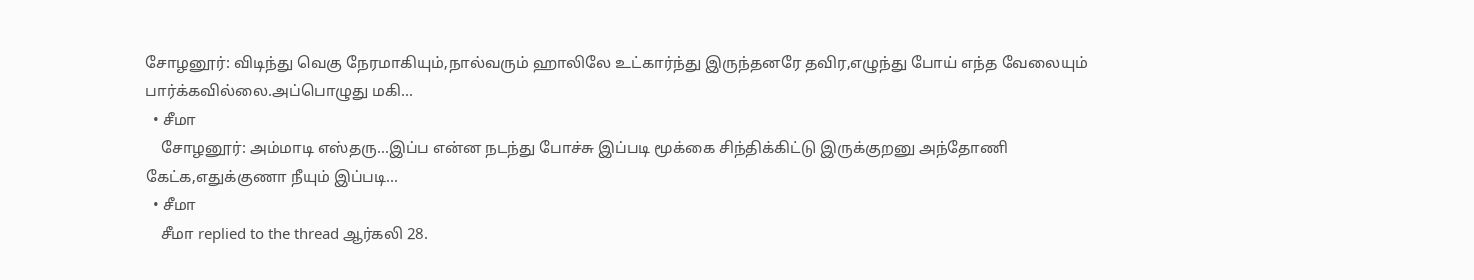சோழனூர்: விடிந்து வெகு நேரமாகியும்,நால்வரும் ஹாலிலே உட்கார்ந்து இருந்தனரே தவிர,எழுந்து போய் எந்த வேலையும் பார்க்கவில்லை.அப்பொழுது மகி...
  • சீமா
    சோழனூர்: அம்மாடி எஸ்தரு...இப்ப என்ன நடந்து போச்சு இப்படி மூக்கை சிந்திக்கிட்டு இருக்குறனு அந்தோணி கேட்க,எதுக்குணா நீயும் இப்படி...
  • சீமா
    சீமா replied to the thread ஆர்கலி 28.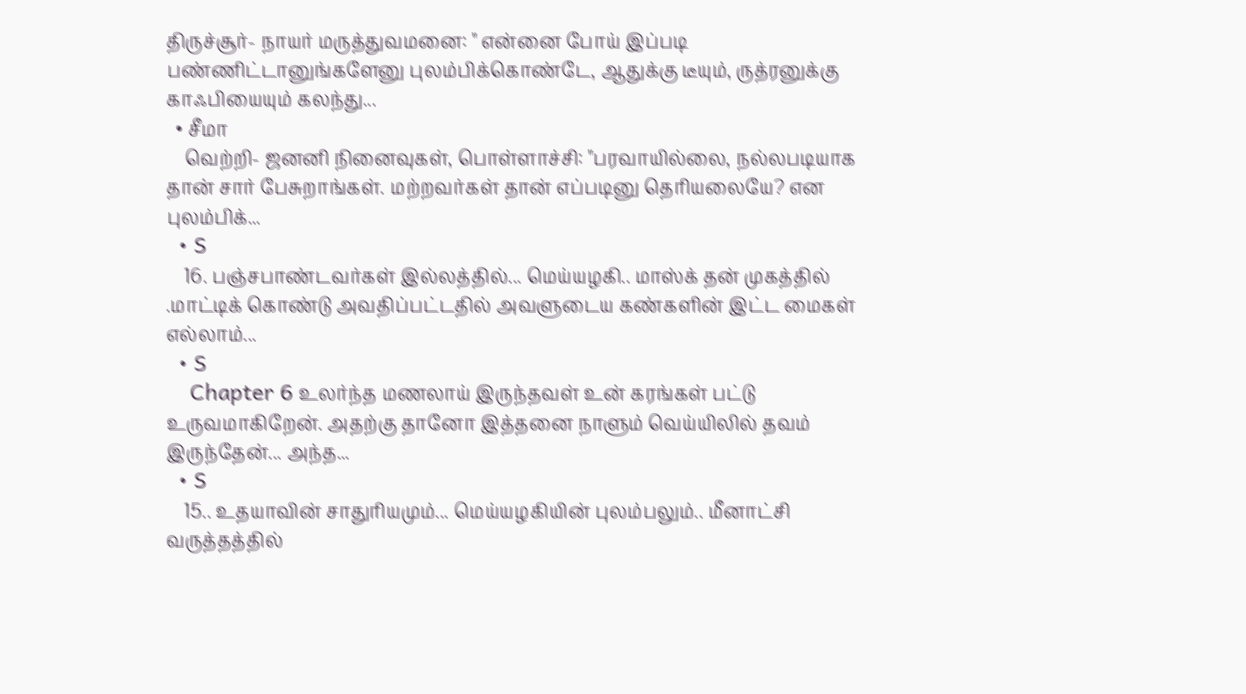திருச்சூர்- நாயர் மருத்துவமனை: " என்னை போய் இப்படி பண்ணிட்டானுங்களேனு புலம்பிக்கொண்டே, ஆதுக்கு டீயும், ருத்ரனுக்கு காஃபியையும் கலந்து...
  • சீமா
    வெற்றி- ஜனனி நினைவுகள், பொள்ளாச்சி: "பரவாயில்லை, நல்லபடியாக தான் சார் பேசுறாங்கள். மற்றவர்கள் தான் எப்படினு தெரியலையே? என புலம்பிக்...
  • S
    16. பஞ்சபாண்டவர்கள் இல்லத்தில்... மெய்யழகி.. மாஸ்க் தன் முகத்தில் .மாட்டிக் கொண்டு அவதிப்பட்டதில் அவளுடைய கண்களின் இட்ட மைகள் எல்லாம்...
  • S
    Chapter 6 உலர்ந்த மணலாய் இருந்தவள் உன் கரங்கள் பட்டு உருவமாகிறேன். அதற்கு தானோ இத்தனை நாளும் வெய்யிலில் தவம் இருந்தேன்... அந்த...
  • S
    15.. உதயாவின் சாதுரியமும்... மெய்யழகியின் புலம்பலும்.. மீனாட்சி வருத்தத்தில்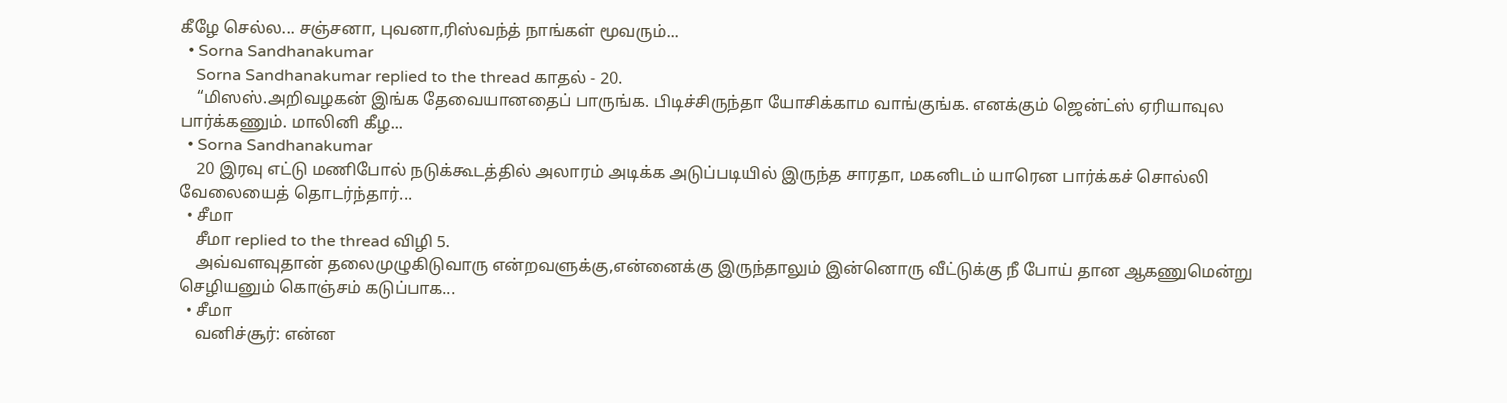கீழே செல்ல... சஞ்சனா, புவனா,ரிஸ்வந்த் நாங்கள் மூவரும்...
  • Sorna Sandhanakumar
    Sorna Sandhanakumar replied to the thread காதல் - 20.
    “மிஸஸ்.அறிவழகன் இங்க தேவையானதைப் பாருங்க. பிடிச்சிருந்தா யோசிக்காம வாங்குங்க. எனக்கும் ஜென்ட்ஸ் ஏரியாவுல பார்க்கணும். மாலினி கீழ...
  • Sorna Sandhanakumar
    20 இரவு எட்டு மணிபோல் நடுக்கூடத்தில் அலாரம் அடிக்க அடுப்படியில் இருந்த சாரதா, மகனிடம் யாரென பார்க்கச் சொல்லி வேலையைத் தொடர்ந்தார்...
  • சீமா
    சீமா replied to the thread விழி 5.
    அவ்வளவுதான் தலைமுழுகிடுவாரு என்றவளுக்கு,என்னைக்கு இருந்தாலும் இன்னொரு வீட்டுக்கு நீ போய் தான ஆகணுமென்று செழியனும் கொஞ்சம் கடுப்பாக...
  • சீமா
    வனிச்சூர்: என்ன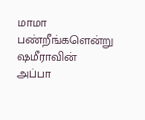மாமா பண்றீங்களென்று ஷமீராவின் அப்பா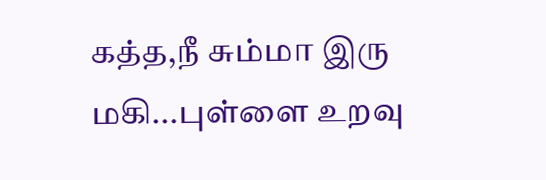கத்த,நீ சும்மா இரு மகி...புள்ளை உறவு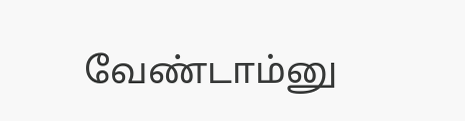வேண்டாம்னு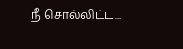நீ சொல்லிட்ட...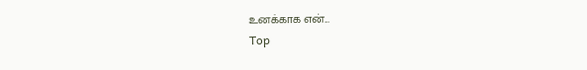உனக்காக என்...
Top